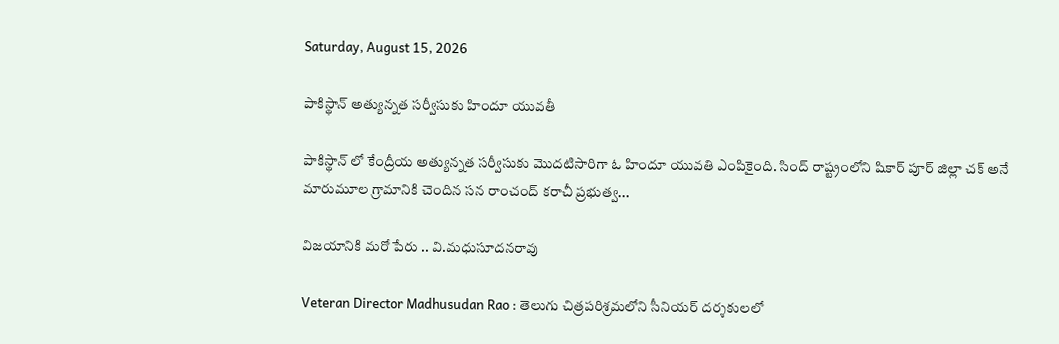Saturday, August 15, 2026

పాకిస్థాన్ అత్యున్నత సర్వీసుకు హిందూ యువతీ

పాకిస్థాన్ లో కేంద్రీయ అత్యున్నత సర్వీసుకు మొదటిసారిగా ఓ హిందూ యువతి ఎంపికైంది. సింద్ రాష్ట్రంలోని షికార్ పూర్ జిల్లా చక్ అనే మారుమూల గ్రామానికి చెందిన సన రాంచంద్ కరాచీ ప్రభుత్వ...

విజయానికి మరో పేరు .. వి.మధుసూదనరావు

Veteran Director Madhusudan Rao : తెలుగు చిత్రపరిశ్రమలోని సీనియర్ దర్శకులలో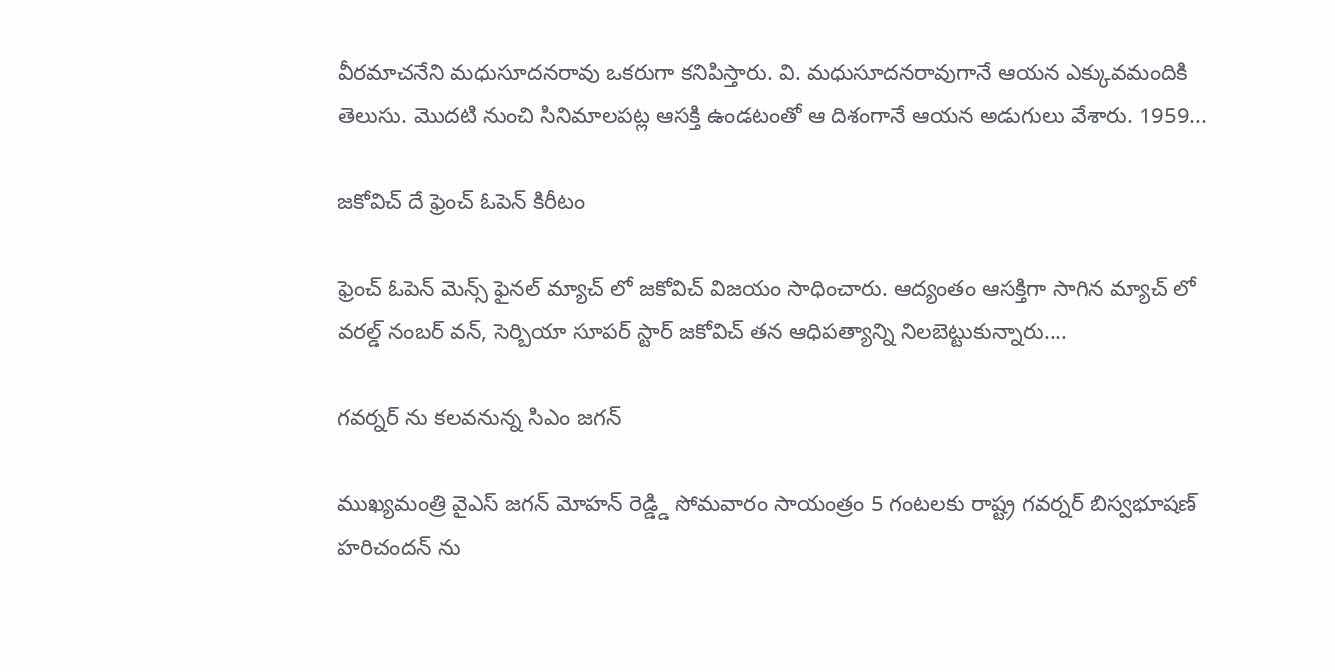వీరమాచనేని మధుసూదనరావు ఒకరుగా కనిపిస్తారు. వి. మధుసూదనరావుగానే ఆయన ఎక్కువమందికి తెలుసు. మొదటి నుంచి సినిమాలపట్ల ఆసక్తి ఉండటంతో ఆ దిశంగానే ఆయన అడుగులు వేశారు. 1959...

జకోవిచ్ దే ఫ్రెంచ్ ఓపెన్ కిరీటం

ఫ్రెంచ్ ఓపెన్ మెన్స్ ఫైనల్ మ్యాచ్ లో జకోవిచ్ విజయం సాధించారు. ఆద్యంతం ఆసక్తిగా సాగిన మ్యాచ్ లో వరల్డ్ నంబర్ వన్, సెర్బియా సూపర్ స్టార్ జకోవిచ్ తన ఆధిపత్యాన్ని నిలబెట్టుకున్నారు....

గవర్నర్ ను కలవనున్న సిఎం జగన్

ముఖ్యమంత్రి వైఎస్ జగన్ మోహన్ రెడ్డ్డి సోమవారం సాయంత్రం 5 గంటలకు రాష్ట్ర గవర్నర్ బిస్వభూషణ్ హరిచందన్ ను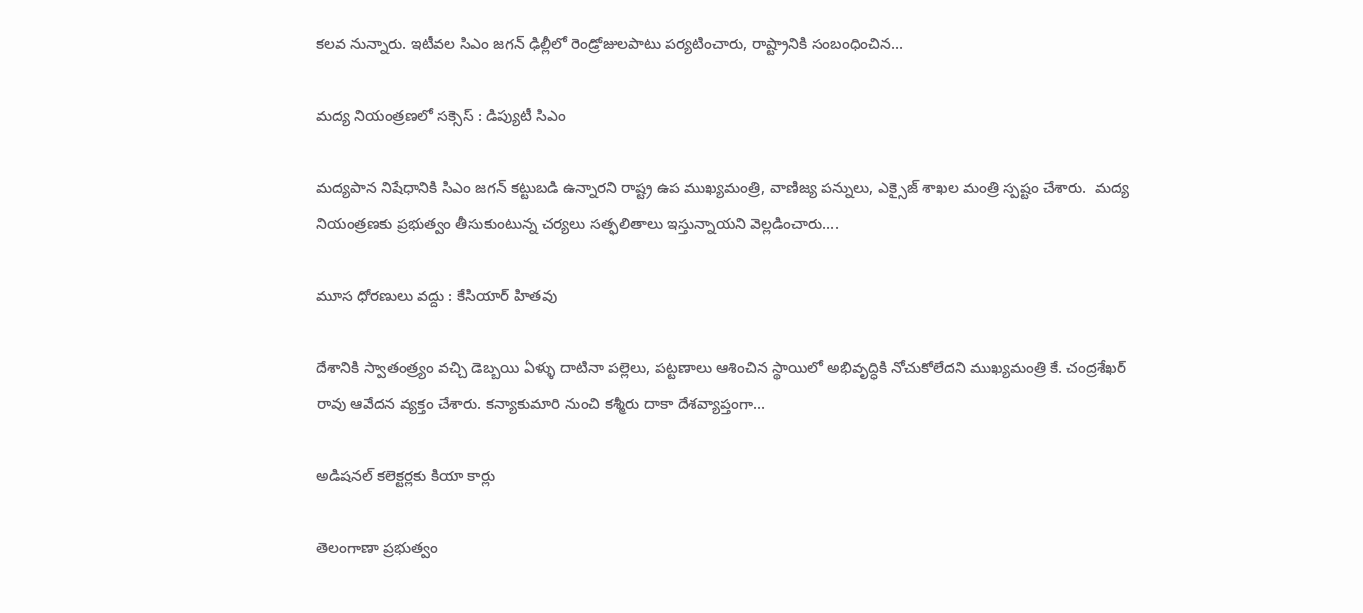కలవ నున్నారు. ఇటీవల సిఎం జగన్ ఢిల్లీలో రెండ్రోజులపాటు పర్యటించారు, రాష్ట్రానికి సంబంధించిన...

మద్య నియంత్రణలో సక్సెస్ : డిప్యుటీ సిఎం

మద్యపాన నిషేధానికి సిఎం జగన్ కట్టుబడి ఉన్నారని రాష్ట్ర ఉప ముఖ్యమంత్రి, వాణిజ్య పన్నులు, ఎక్సైజ్ శాఖల మంత్రి స్పష్టం చేశారు.  మద్య నియంత్రణకు ప్రభుత్వం తీసుకుంటున్న చర్యలు సత్ఫలితాలు ఇస్తున్నాయని వెల్లడించారు....

మూస ధోరణులు వద్దు : కేసియార్ హితవు

దేశానికి స్వాతంత్ర్యం వచ్చి డెబ్బయి ఏళ్ళు దాటినా పల్లెలు, పట్టణాలు ఆశించిన స్థాయిలో అభివృద్ధికి నోచుకోలేదని ముఖ్యమంత్రి కే. చంద్రశేఖర్ రావు ఆవేదన వ్యక్తం చేశారు. కన్యాకుమారి నుంచి కశ్మీరు దాకా దేశవ్యాప్తంగా...

అడిషనల్ కలెక్టర్లకు కియా కార్లు

తెలంగాణా ప్రభుత్వం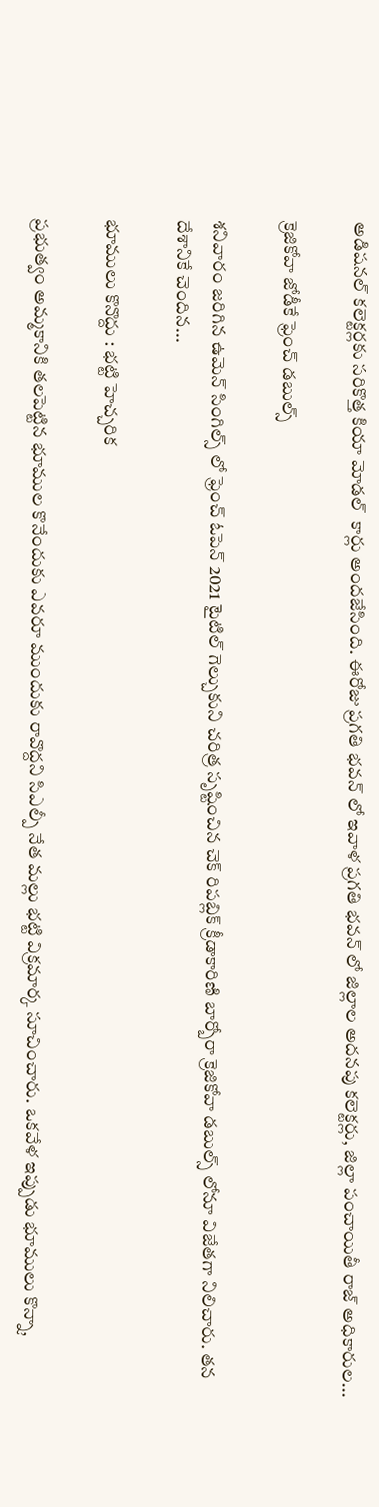అడిషనల్ కలెక్టర్లకు సరికొత్త కియా మోడల్  కార్లు అందజేసింది. ఈరోజు ప్రగతి భవన్ లో ఇవాళ ప్రగతి భవన్ లో జిల్లాల అదనపు కలెక్టర్లు, జిల్లా పంచాయితీ రాజ్ అధికారుల...

క్రెజికోవా జోడీకే ఫ్రెంచ్ డబుల్స్

శనివారం జరిగిన ఉమెన్ సింగిల్స్ లో ఫ్రెంచ్ ఓపెన్ 2021 టైటిల్ గెల్చుకుని చరిత్ర సృష్టించిన చెక్ రిపబ్లిక్ క్రీడాకారిణి బార్బోరా క్రెజికోవా డబుల్స్ లోనూ విజేతగా నిలిచారు. తన దేశానికే చెందిన...

భూములు కొనొద్దు : భట్టి హెచ్చరిక

ప్రభుత్వం అమ్మకానికి తలపెట్టిన భూముల కొనేందుకు ఎవరూ ముందుకు రావొద్దని సిఎల్పీ నేత మల్లు భట్టి విక్రమార్క సూచించారు. ఒకవేళ ఇప్పుడు భూములు కొన్నా,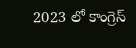2023 లో కాంగ్రెస్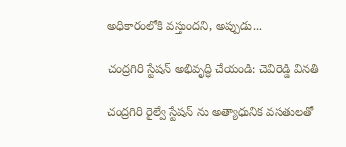అధికారంలోకి వస్తుందని, అప్పుడు...

చంద్రగిరి స్టేషన్ అభివృద్ధి చేయండి: చెవిరెడ్డి వినతి

చంద్రగిరి రైల్వే స్టేషన్ ను అత్యాధునిక వసతులతో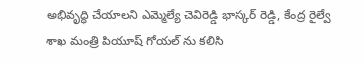అభివృద్ధి చేయాలని ఎమ్మెల్యే చెవిరెడ్డి భాస్కర్ రెడ్డి, కేంద్ర రైల్వే శాఖ మంత్రి పియూష్ గోయల్ ను కలిసి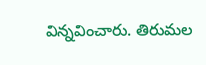విన్నవించారు. తిరుమల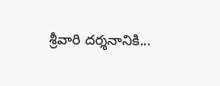శ్రీవారి దర్శనానికి...